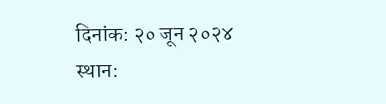दिनांक: २० जून २०२४
स्थान: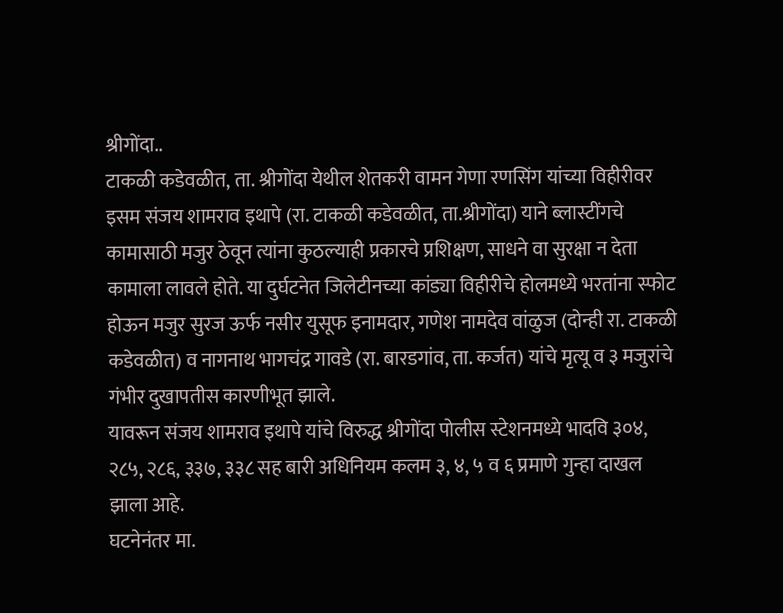श्रीगोंदा..
टाकळी कडेवळीत, ता. श्रीगोंदा येथील शेतकरी वामन गेणा रणसिंग यांच्या विहीरीवर इसम संजय शामराव इथापे (रा. टाकळी कडेवळीत, ता.श्रीगोंदा) याने ब्लास्टींगचे कामासाठी मजुर ठेवून त्यांना कुठल्याही प्रकारचे प्रशिक्षण, साधने वा सुरक्षा न देता कामाला लावले होते. या दुर्घटनेत जिलेटीनच्या कांड्या विहीरीचे होलमध्ये भरतांना स्फोट होऊन मजुर सुरज ऊर्फ नसीर युसूफ इनामदार, गणेश नामदेव वांळुज (दोन्ही रा. टाकळी कडेवळीत) व नागनाथ भागचंद्र गावडे (रा. बारडगांव, ता. कर्जत) यांचे मृत्यू व ३ मजुरांचे गंभीर दुखापतीस कारणीभूत झाले.
यावरून संजय शामराव इथापे यांचे विरुद्ध श्रीगोंदा पोलीस स्टेशनमध्ये भादवि ३०४, २८५, २८६, ३३७, ३३८ सह बारी अधिनियम कलम ३, ४, ५ व ६ प्रमाणे गुन्हा दाखल झाला आहे.
घटनेनंतर मा.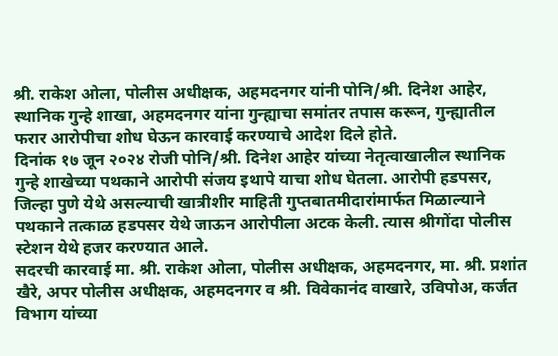श्री. राकेश ओला, पोलीस अधीक्षक, अहमदनगर यांनी पोनि/श्री. दिनेश आहेर, स्थानिक गुन्हे शाखा, अहमदनगर यांना गुन्ह्याचा समांतर तपास करून, गुन्ह्यातील फरार आरोपीचा शोध घेऊन कारवाई करण्याचे आदेश दिले होते.
दिनांक १७ जून २०२४ रोजी पोनि/श्री. दिनेश आहेर यांच्या नेतृत्वाखालील स्थानिक गुन्हे शाखेच्या पथकाने आरोपी संजय इथापे याचा शोध घेतला. आरोपी हडपसर, जिल्हा पुणे येथे असल्याची खात्रीशीर माहिती गुप्तबातमीदारांमार्फत मिळाल्याने पथकाने तत्काळ हडपसर येथे जाऊन आरोपीला अटक केली. त्यास श्रीगोंदा पोलीस स्टेशन येथे हजर करण्यात आले.
सदरची कारवाई मा. श्री. राकेश ओला, पोलीस अधीक्षक, अहमदनगर, मा. श्री. प्रशांत खैरे, अपर पोलीस अधीक्षक, अहमदनगर व श्री. विवेकानंद वाखारे, उविपोअ, कर्जत विभाग यांच्या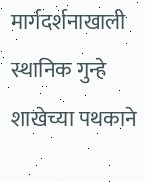मार्गदर्शनाखाली स्थानिक गुन्हे शाखेच्या पथकाने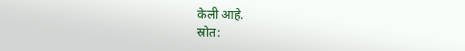केली आहे.
स्रोत: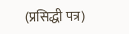(प्रसिद्धी पत्र)